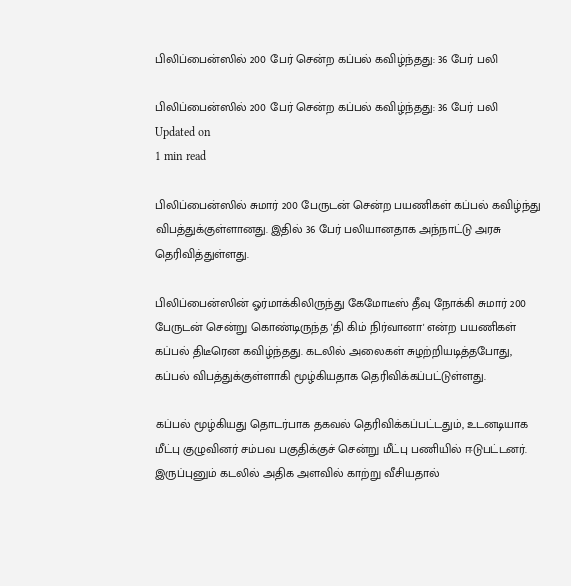பிலிப்பைன்ஸில் 200 பேர் சென்ற கப்பல் கவிழ்ந்தது: 36 பேர் பலி

பிலிப்பைன்ஸில் 200 பேர் சென்ற கப்பல் கவிழ்ந்தது: 36 பேர் பலி
Updated on
1 min read

பிலிப்பைன்ஸில் சுமார் 200 பேருடன் சென்ற பயணிகள் கப்பல் கவிழ்ந்து விபத்துக்குள்ளானது. இதில் 36 பேர் பலியானதாக அந்நாட்டு அரசு தெரிவித்துள்ளது.

பிலிப்பைன்ஸின் ஓர்மாக்கிலிருந்து கேமோடீஸ் தீவு நோக்கி சுமார் 200 பேருடன் சென்று கொண்டிருந்த 'தி கிம் நிர்வானா' என்ற பயணிகள் கப்பல் திடீரென கவிழ்ந்தது. கடலில் அலைகள் சுழற்றியடித்தபோது, கப்பல் விபத்துக்குள்ளாகி மூழ்கியதாக தெரிவிக்கப்பட்டுள்ளது.

கப்பல் மூழ்கியது தொடர்பாக தகவல் தெரிவிக்கப்பட்டதும், உடனடியாக மீட்பு குழுவினர் சம்பவ பகுதிக்குச் சென்று மீட்பு பணியில் ஈடுபட்டனர். இருப்புனும் கடலில் அதிக அளவில் காற்று வீசியதால்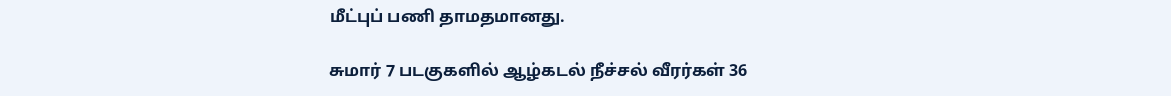மீட்புப் பணி தாமதமானது.

சுமார் 7 படகுகளில் ஆழ்கடல் நீச்சல் வீரர்கள் 36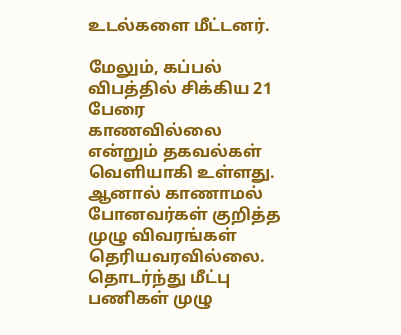உடல்களை மீட்டனர்.

மேலும், கப்பல் விபத்தில் சிக்கிய 21 பேரை காணவில்லை என்றும் தகவல்கள் வெளியாகி உள்ளது. ஆனால் காணாமல் போனவர்கள் குறித்த முழு விவரங்கள் தெரியவரவில்லை. தொடர்ந்து மீட்பு பணிகள் முழு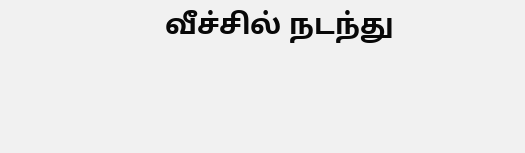வீச்சில் நடந்து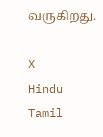வருகிறது.

X
Hindu Tamil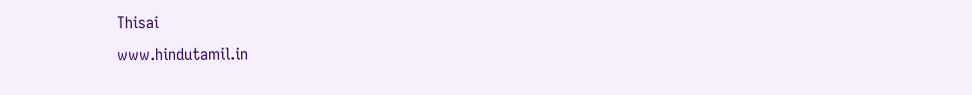Thisai
www.hindutamil.in